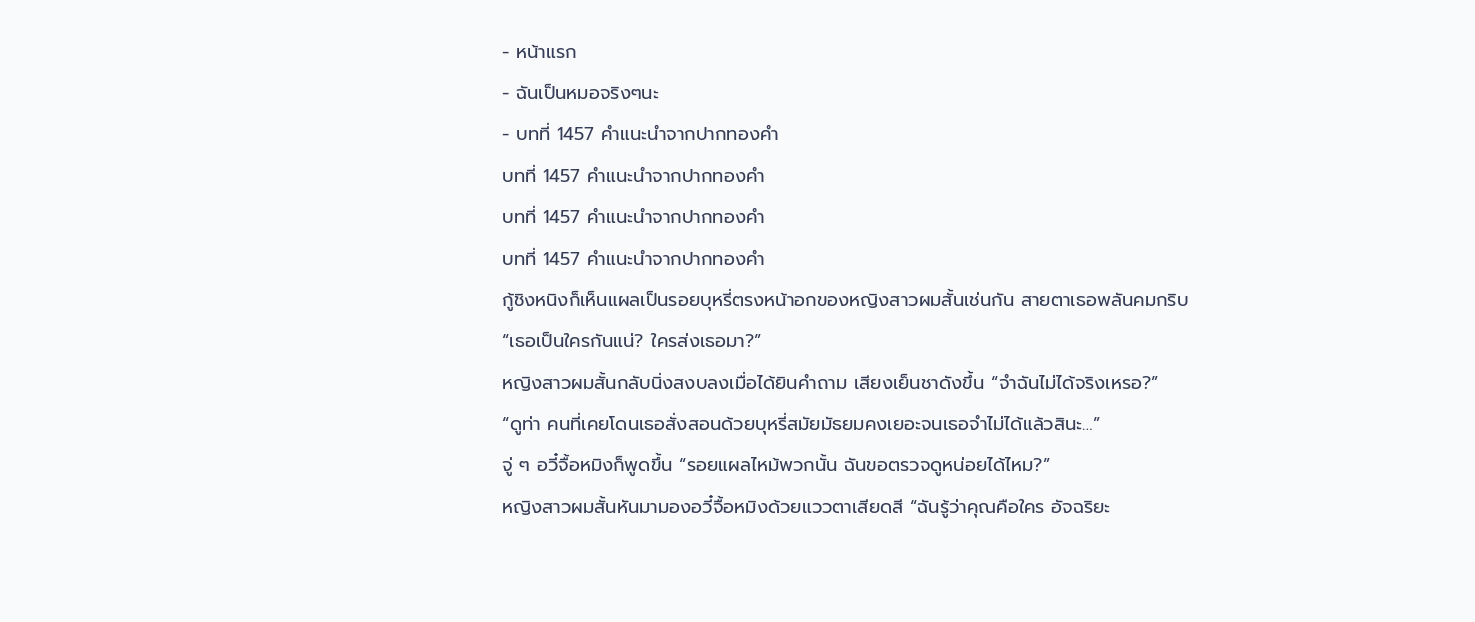- หน้าแรก
- ฉันเป็นหมอจริงๆนะ
- บทที่ 1457 คำแนะนำจากปากทองคำ
บทที่ 1457 คำแนะนำจากปากทองคำ
บทที่ 1457 คำแนะนำจากปากทองคำ
บทที่ 1457 คำแนะนำจากปากทองคำ
กู้ชิงหนิงก็เห็นแผลเป็นรอยบุหรี่ตรงหน้าอกของหญิงสาวผมสั้นเช่นกัน สายตาเธอพลันคมกริบ
“เธอเป็นใครกันแน่? ใครส่งเธอมา?”
หญิงสาวผมสั้นกลับนิ่งสงบลงเมื่อได้ยินคำถาม เสียงเย็นชาดังขึ้น “จำฉันไม่ได้จริงเหรอ?”
“ดูท่า คนที่เคยโดนเธอสั่งสอนด้วยบุหรี่สมัยมัธยมคงเยอะจนเธอจำไม่ได้แล้วสินะ…”
จู่ ๆ อวี๋จื้อหมิงก็พูดขึ้น “รอยแผลไหม้พวกนั้น ฉันขอตรวจดูหน่อยได้ไหม?”
หญิงสาวผมสั้นหันมามองอวี๋จื้อหมิงด้วยแววตาเสียดสี “ฉันรู้ว่าคุณคือใคร อัจฉริยะ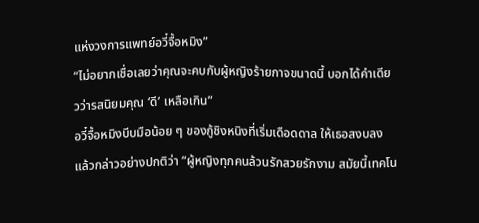แห่งวงการแพทย์อวี๋จื้อหมิง”
“ไม่อยากเชื่อเลยว่าคุณจะคบกับผู้หญิงร้ายกาจขนาดนี้ บอกได้คำเดียวว่ารสนิยมคุณ ‘ดี’ เหลือเกิน”
อวี๋จื้อหมิงบีบมือน้อย ๆ ของกู้ชิงหนิงที่เริ่มเดือดดาล ให้เธอสงบลง แล้วกล่าวอย่างปกติว่า “ผู้หญิงทุกคนล้วนรักสวยรักงาม สมัยนี้เทคโน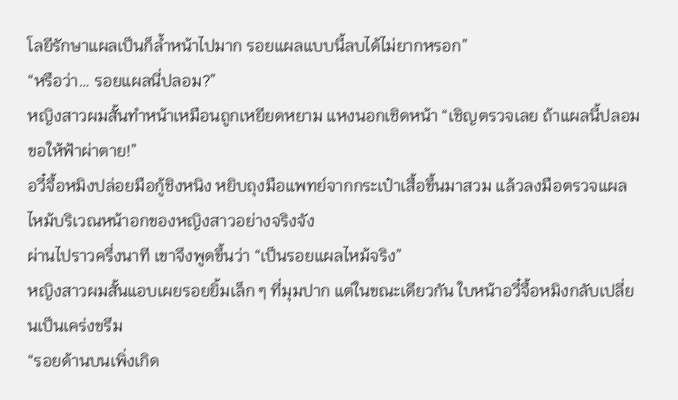โลยีรักษาแผลเป็นก็ล้ำหน้าไปมาก รอยแผลแบบนี้ลบได้ไม่ยากหรอก”
“หรือว่า… รอยแผลนี่ปลอม?”
หญิงสาวผมสั้นทำหน้าเหมือนถูกเหยียดหยาม แหงนอกเชิดหน้า “เชิญตรวจเลย ถ้าแผลนี้ปลอม ขอให้ฟ้าผ่าตาย!”
อวี๋จื้อหมิงปล่อยมือกู้ชิงหนิง หยิบถุงมือแพทย์จากกระเป๋าเสื้อขึ้นมาสวม แล้วลงมือตรวจแผลไหม้บริเวณหน้าอกของหญิงสาวอย่างจริงจัง
ผ่านไปราวครึ่งนาที เขาจึงพูดขึ้นว่า “เป็นรอยแผลไหม้จริง”
หญิงสาวผมสั้นแอบเผยรอยยิ้มเล็ก ๆ ที่มุมปาก แต่ในขณะเดียวกัน ใบหน้าอวี๋จื้อหมิงกลับเปลี่ยนเป็นเคร่งขรึม
“รอยด้านบนเพิ่งเกิด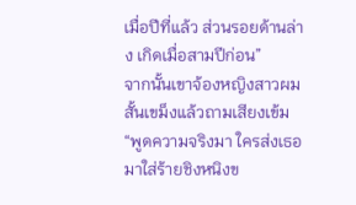เมื่อปีที่แล้ว ส่วนรอยด้านล่าง เกิดเมื่อสามปีก่อน”
จากนั้นเขาจ้องหญิงสาวผมสั้นเขม็งแล้วถามเสียงเข้ม “พูดความจริงมา ใครส่งเธอมาใส่ร้ายชิงหนิงข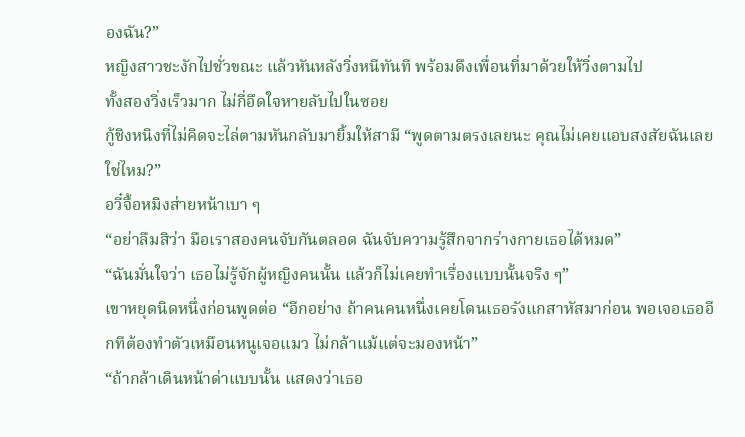องฉัน?”
หญิงสาวชะงักไปชั่วขณะ แล้วหันหลังวิ่งหนีทันที พร้อมดึงเพื่อนที่มาด้วยให้วิ่งตามไป
ทั้งสองวิ่งเร็วมาก ไม่กี่อึดใจหายลับไปในซอย
กู้ชิงหนิงที่ไม่คิดจะไล่ตามหันกลับมายิ้มให้สามี “พูดตามตรงเลยนะ คุณไม่เคยแอบสงสัยฉันเลยใช่ไหม?”
อวี๋จื้อหมิงส่ายหน้าเบา ๆ
“อย่าลืมสิว่า มือเราสองคนจับกันตลอด ฉันจับความรู้สึกจากร่างกายเธอได้หมด”
“ฉันมั่นใจว่า เธอไม่รู้จักผู้หญิงคนนั้น แล้วก็ไม่เคยทำเรื่องแบบนั้นจริง ๆ”
เขาหยุดนิดหนึ่งก่อนพูดต่อ “อีกอย่าง ถ้าคนคนหนึ่งเคยโดนเธอรังแกสาหัสมาก่อน พอเจอเธออีกทีต้องทำตัวเหมือนหนูเจอแมว ไม่กล้าแม้แต่จะมองหน้า”
“ถ้ากล้าเดินหน้าด่าแบบนั้น แสดงว่าเธอ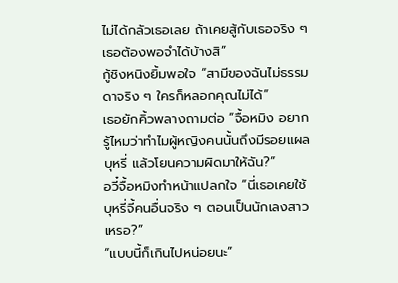ไม่ได้กลัวเธอเลย ถ้าเคยสู้กับเธอจริง ๆ เธอต้องพอจำได้บ้างสิ”
กู้ชิงหนิงยิ้มพอใจ “สามีของฉันไม่ธรรมดาจริง ๆ ใครก็หลอกคุณไม่ได้”
เธอยักคิ้วพลางถามต่อ “จื้อหมิง อยากรู้ไหมว่าทำไมผู้หญิงคนนั้นถึงมีรอยแผลบุหรี่ แล้วโยนความผิดมาให้ฉัน?”
อวี๋จื้อหมิงทำหน้าแปลกใจ “นี่เธอเคยใช้บุหรี่จี้คนอื่นจริง ๆ ตอนเป็นนักเลงสาวเหรอ?”
“แบบนี้ก็เกินไปหน่อยนะ”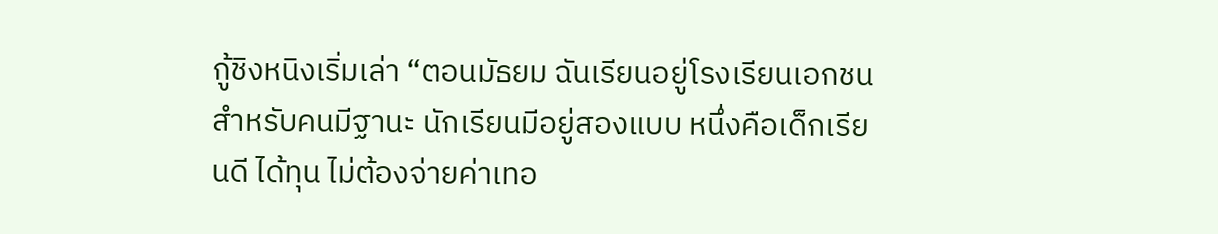กู้ชิงหนิงเริ่มเล่า “ตอนมัธยม ฉันเรียนอยู่โรงเรียนเอกชนสำหรับคนมีฐานะ นักเรียนมีอยู่สองแบบ หนึ่งคือเด็กเรียนดี ได้ทุน ไม่ต้องจ่ายค่าเทอ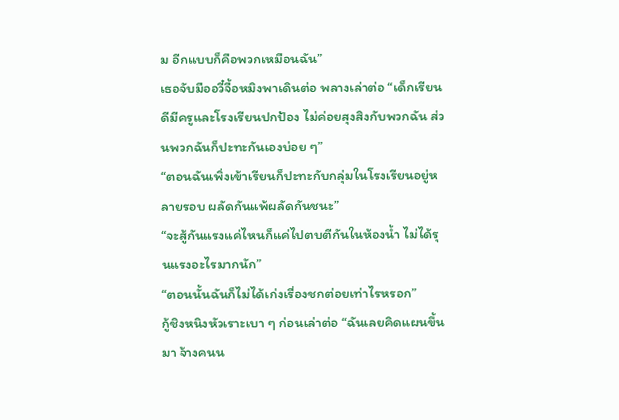ม อีกแบบก็คือพวกเหมือนฉัน”
เธอจับมืออวี๋จื้อหมิงพาเดินต่อ พลางเล่าต่อ “เด็กเรียนดีมีครูและโรงเรียนปกป้อง ไม่ค่อยสุงสิงกับพวกฉัน ส่วนพวกฉันก็ปะทะกันเองบ่อย ๆ”
“ตอนฉันเพิ่งเข้าเรียนก็ปะทะกับกลุ่มในโรงเรียนอยู่หลายรอบ ผลัดกันแพ้ผลัดกันชนะ”
“จะสู้กันแรงแค่ไหนก็แค่ไปตบตีกันในห้องน้ำ ไม่ได้รุนแรงอะไรมากนัก”
“ตอนนั้นฉันก็ไม่ได้เก่งเรื่องชกต่อยเท่าไรหรอก”
กู้ชิงหนิงหัวเราะเบา ๆ ก่อนเล่าต่อ “ฉันเลยคิดแผนขึ้นมา จ้างคนน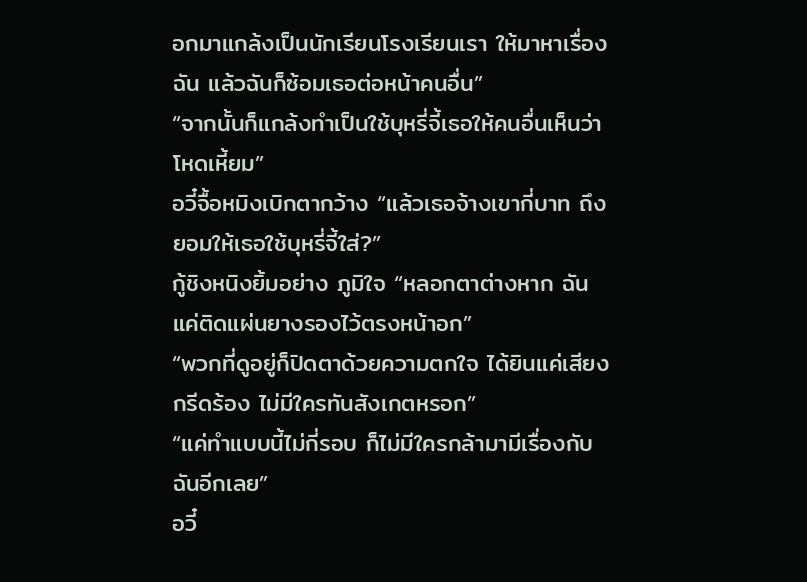อกมาแกล้งเป็นนักเรียนโรงเรียนเรา ให้มาหาเรื่องฉัน แล้วฉันก็ซ้อมเธอต่อหน้าคนอื่น”
“จากนั้นก็แกล้งทำเป็นใช้บุหรี่จี้เธอให้คนอื่นเห็นว่าโหดเหี้ยม”
อวี๋จื้อหมิงเบิกตากว้าง “แล้วเธอจ้างเขากี่บาท ถึงยอมให้เธอใช้บุหรี่จี้ใส่?”
กู้ชิงหนิงยิ้มอย่าง ภูมิใจ “หลอกตาต่างหาก ฉันแค่ติดแผ่นยางรองไว้ตรงหน้าอก”
“พวกที่ดูอยู่ก็ปิดตาด้วยความตกใจ ได้ยินแค่เสียงกรีดร้อง ไม่มีใครทันสังเกตหรอก”
“แค่ทำแบบนี้ไม่กี่รอบ ก็ไม่มีใครกล้ามามีเรื่องกับฉันอีกเลย”
อวี๋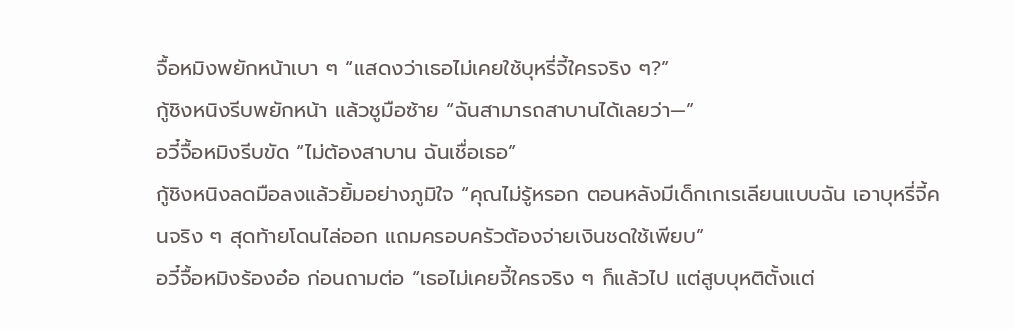จื้อหมิงพยักหน้าเบา ๆ “แสดงว่าเธอไม่เคยใช้บุหรี่จี้ใครจริง ๆ?”
กู้ชิงหนิงรีบพยักหน้า แล้วชูมือซ้าย “ฉันสามารถสาบานได้เลยว่า—”
อวี๋จื้อหมิงรีบขัด “ไม่ต้องสาบาน ฉันเชื่อเธอ”
กู้ชิงหนิงลดมือลงแล้วยิ้มอย่างภูมิใจ “คุณไม่รู้หรอก ตอนหลังมีเด็กเกเรเลียนแบบฉัน เอาบุหรี่จี้คนจริง ๆ สุดท้ายโดนไล่ออก แถมครอบครัวต้องจ่ายเงินชดใช้เพียบ”
อวี๋จื้อหมิงร้องอ๋อ ก่อนถามต่อ “เธอไม่เคยจี้ใครจริง ๆ ก็แล้วไป แต่สูบบุหติตั้งแต่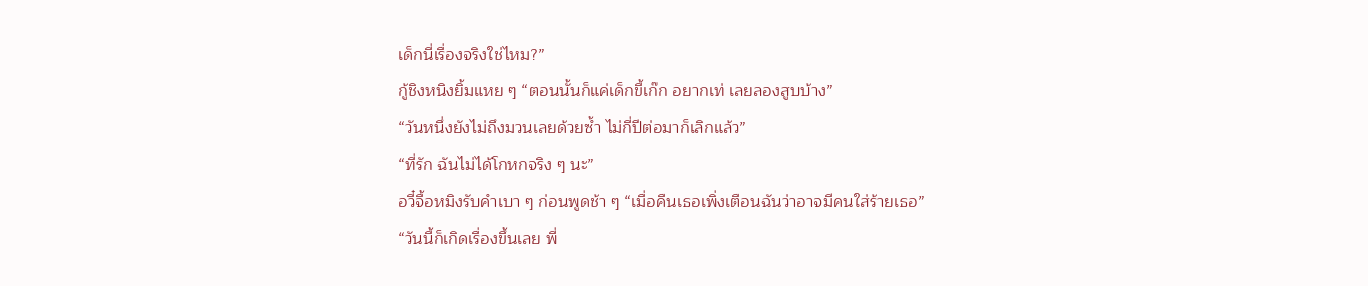เด็กนี่เรื่องจริงใช่ไหม?”
กู้ชิงหนิงยิ้มแหย ๆ “ตอนนั้นก็แค่เด็กขี้เก๊ก อยากเท่ เลยลองสูบบ้าง”
“วันหนึ่งยังไม่ถึงมวนเลยด้วยซ้ำ ไม่กี่ปีต่อมาก็เลิกแล้ว”
“ที่รัก ฉันไม่ได้โกหกจริง ๆ นะ”
อวี๋จื้อหมิงรับคำเบา ๆ ก่อนพูดช้า ๆ “เมื่อคืนเธอเพิ่งเตือนฉันว่าอาจมีคนใส่ร้ายเธอ”
“วันนี้ก็เกิดเรื่องขึ้นเลย พี่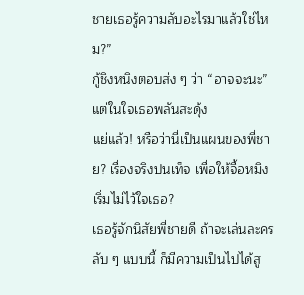ชายเธอรู้ความลับอะไรมาแล้วใช่ไหม?”
กู้ชิงหนิงตอบส่ง ๆ ว่า “อาจจะนะ”
แต่ในใจเธอพลันสะดุ้ง
แย่แล้ว! หรือว่านี่เป็นแผนของพี่ชาย? เรื่องจริงปนเท็จ เพื่อให้จื้อหมิงเริ่มไม่ไว้ใจเธอ?
เธอรู้จักนิสัยพี่ชายดี ถ้าจะเล่นละครลับ ๆ แบบนี้ ก็มีความเป็นไปได้สู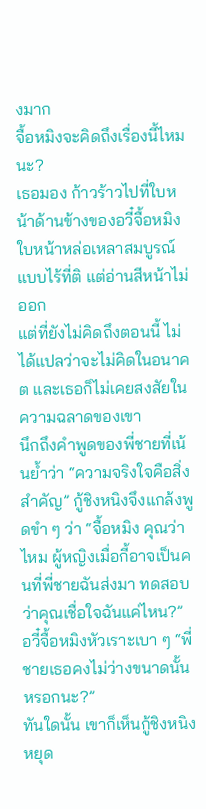งมาก
จื้อหมิงจะคิดถึงเรื่องนี้ไหมนะ?
เธอมอง ก้าวร้าวไปที่ใบหน้าด้านข้างของอวี๋จื้อหมิง ใบหน้าหล่อเหลาสมบูรณ์แบบไร้ที่ติ แต่อ่านสีหน้าไม่ออก
แต่ที่ยังไม่คิดถึงตอนนี้ ไม่ได้แปลว่าจะไม่คิดในอนาคต และเธอก็ไม่เคยสงสัยในความฉลาดของเขา
นึกถึงคำพูดของพี่ชายที่เน้นย้ำว่า “ความจริงใจคือสิ่งสำคัญ” กู้ชิงหนิงจึงแกล้งพูดขำ ๆ ว่า “จื้อหมิง คุณว่าไหม ผู้หญิงเมื่อกี้อาจเป็นคนที่พี่ชายฉันส่งมา ทดสอบว่าคุณเชื่อใจฉันแค่ไหน?”
อวี๋จื้อหมิงหัวเราะเบา ๆ “พี่ชายเธอคงไม่ว่างขนาดนั้นหรอกนะ?”
ทันใดนั้น เขาก็เห็นกู้ชิงหนิงหยุด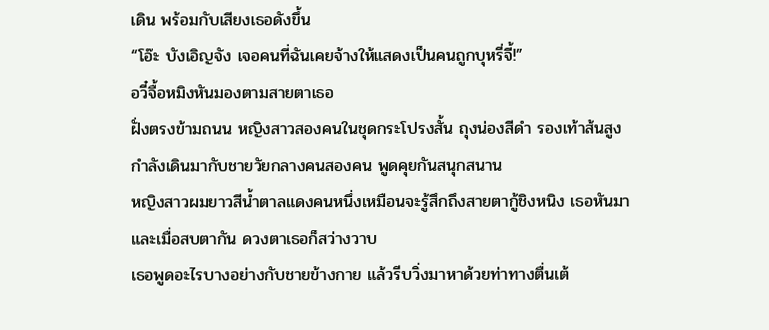เดิน พร้อมกับเสียงเธอดังขึ้น
“โอ๊ะ บังเอิญจัง เจอคนที่ฉันเคยจ้างให้แสดงเป็นคนถูกบุหรี่จี้!”
อวี๋จื้อหมิงหันมองตามสายตาเธอ
ฝั่งตรงข้ามถนน หญิงสาวสองคนในชุดกระโปรงสั้น ถุงน่องสีดำ รองเท้าส้นสูง กำลังเดินมากับชายวัยกลางคนสองคน พูดคุยกันสนุกสนาน
หญิงสาวผมยาวสีน้ำตาลแดงคนหนึ่งเหมือนจะรู้สึกถึงสายตากู้ชิงหนิง เธอหันมา และเมื่อสบตากัน ดวงตาเธอก็สว่างวาบ
เธอพูดอะไรบางอย่างกับชายข้างกาย แล้วรีบวิ่งมาหาด้วยท่าทางตื่นเต้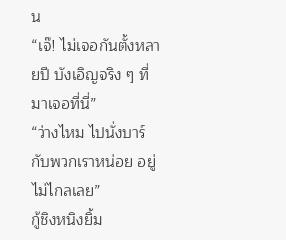น
“เจ๊! ไม่เจอกันตั้งหลายปี บังเอิญจริง ๆ ที่มาเจอที่นี่”
“ว่างไหม ไปนั่งบาร์กับพวกเราหน่อย อยู่ไม่ไกลเลย”
กู้ชิงหนิงยิ้ม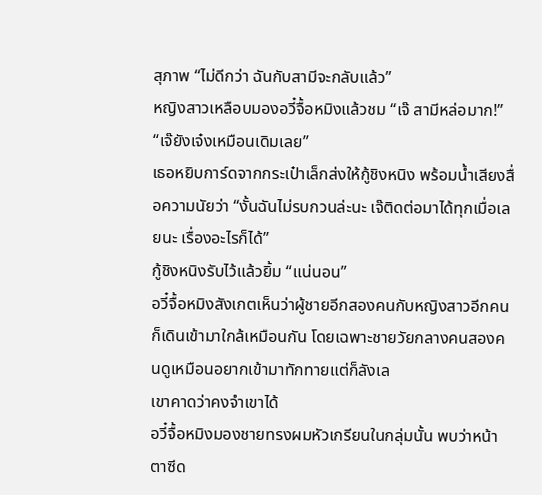สุภาพ “ไม่ดีกว่า ฉันกับสามีจะกลับแล้ว”
หญิงสาวเหลือบมองอวี๋จื้อหมิงแล้วชม “เจ๊ สามีหล่อมาก!”
“เจ๊ยังเจ๋งเหมือนเดิมเลย”
เธอหยิบการ์ดจากกระเป๋าเล็กส่งให้กู้ชิงหนิง พร้อมน้ำเสียงสื่อความนัยว่า “งั้นฉันไม่รบกวนล่ะนะ เจ๊ติดต่อมาได้ทุกเมื่อเลยนะ เรื่องอะไรก็ได้”
กู้ชิงหนิงรับไว้แล้วยิ้ม “แน่นอน”
อวี๋จื้อหมิงสังเกตเห็นว่าผู้ชายอีกสองคนกับหญิงสาวอีกคนก็เดินเข้ามาใกล้เหมือนกัน โดยเฉพาะชายวัยกลางคนสองคนดูเหมือนอยากเข้ามาทักทายแต่ก็ลังเล
เขาคาดว่าคงจำเขาได้
อวี๋จื้อหมิงมองชายทรงผมหัวเกรียนในกลุ่มนั้น พบว่าหน้าตาซีด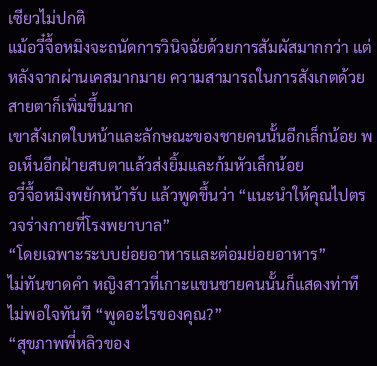เซียวไม่ปกติ
แม้อวี๋จื้อหมิงจะถนัดการวินิจฉัยด้วยการสัมผัสมากกว่า แต่หลังจากผ่านเคสมากมาย ความสามารถในการสังเกตด้วยสายตาก็เพิ่มขึ้นมาก
เขาสังเกตใบหน้าและลักษณะของชายคนนั้นอีกเล็กน้อย พอเห็นอีกฝ่ายสบตาแล้วส่งยิ้มและก้มหัวเล็กน้อย
อวี๋จื้อหมิงพยักหน้ารับ แล้วพูดขึ้นว่า “แนะนำให้คุณไปตรวจร่างกายที่โรงพยาบาล”
“โดยเฉพาะระบบย่อยอาหารและต่อมย่อยอาหาร”
ไม่ทันขาดคำ หญิงสาวที่เกาะแขนชายคนนั้นก็แสดงท่าทีไม่พอใจทันที “พูดอะไรของคุณ?”
“สุขภาพพี่หลิวของ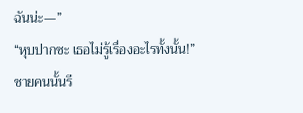ฉันน่ะ—”
“หุบปากซะ เธอไม่รู้เรื่องอะไรทั้งนั้น!”
ชายคนนั้นรี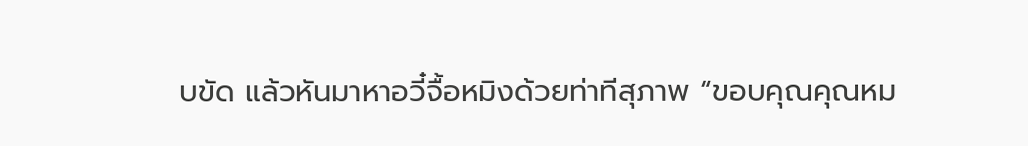บขัด แล้วหันมาหาอวี๋จื้อหมิงด้วยท่าทีสุภาพ “ขอบคุณคุณหม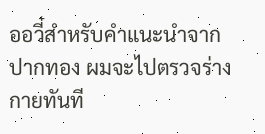ออวี๋สำหรับคำแนะนำจากปากทอง ผมจะไปตรวจร่างกายทันที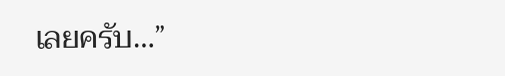เลยครับ…”